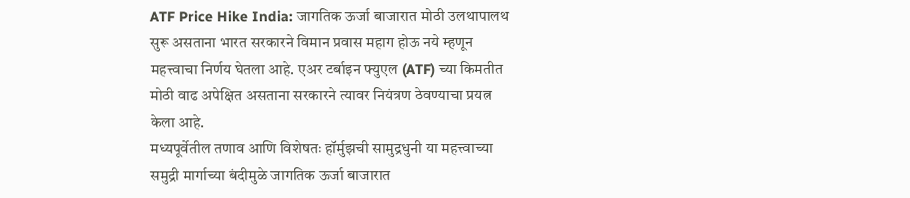ATF Price Hike India: जागतिक ऊर्जा बाजारात मोठी उलथापालथ सुरू असताना भारत सरकारने विमान प्रवास महाग होऊ नये म्हणून महत्त्वाचा निर्णय घेतला आहे. एअर टर्बाइन फ्युएल (ATF) च्या किमतीत मोठी वाढ अपेक्षित असताना सरकारने त्यावर नियंत्रण ठेवण्याचा प्रयत्न केला आहे.
मध्यपूर्वेतील तणाव आणि विशेषतः हॉर्मुझची सामुद्रधुनी या महत्त्वाच्या समुद्री मार्गाच्या बंदीमुळे जागतिक ऊर्जा बाजारात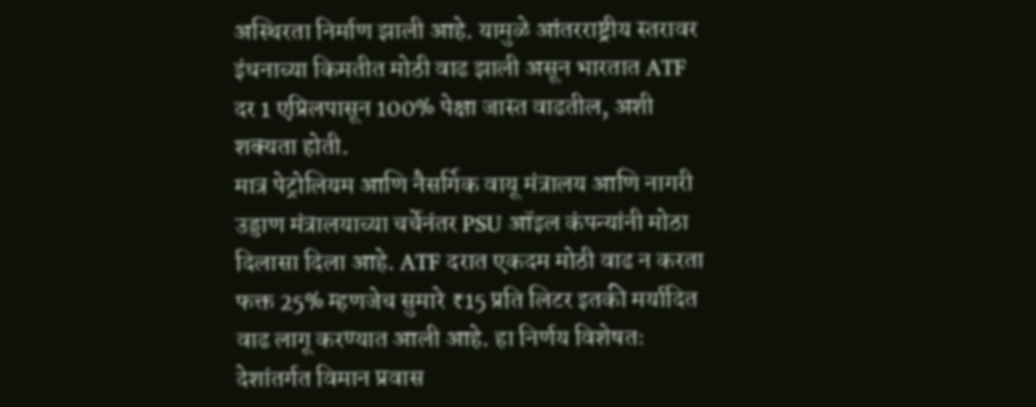अस्थिरता निर्माण झाली आहे. यामुळे आंतरराष्ट्रीय स्तरावर इंधनाच्या किमतीत मोठी वाढ झाली असून भारतात ATF दर 1 एप्रिलपासून 100% पेक्षा जास्त वाढतील, अशी शक्यता होती.
मात्र पेट्रोलियम आणि नैसर्गिक वायू मंत्रालय आणि नागरी उड्डाण मंत्रालयाच्या चर्चेनंतर PSU ऑइल कंपन्यांनी मोठा दिलासा दिला आहे. ATF दरात एकदम मोठी वाढ न करता फक्त 25% म्हणजेच सुमारे ₹15 प्रति लिटर इतकी मर्यादित वाढ लागू करण्यात आली आहे. हा निर्णय विशेषतः देशांतर्गत विमान प्रवास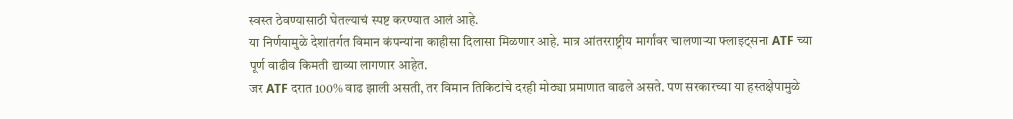स्वस्त ठेवण्यासाठी घेतल्याचं स्पष्ट करण्यात आलं आहे.
या निर्णयामुळे देशांतर्गत विमान कंपन्यांना काहीसा दिलासा मिळणार आहे. मात्र आंतरराष्ट्रीय मार्गांवर चालणाऱ्या फ्लाइट्सना ATF च्या पूर्ण वाढीव किमती द्याव्या लागणार आहेत.
जर ATF दरात 100% वाढ झाली असती, तर विमान तिकिटांचे दरही मोठ्या प्रमाणात वाढले असते. पण सरकारच्या या हस्तक्षेपामुळे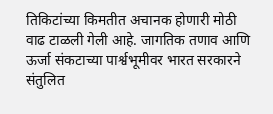तिकिटांच्या किमतीत अचानक होणारी मोठी वाढ टाळली गेली आहे. जागतिक तणाव आणि ऊर्जा संकटाच्या पार्श्वभूमीवर भारत सरकारने संतुलित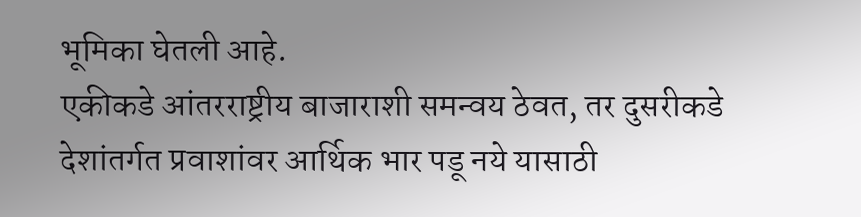भूमिका घेतली आहे.
एकीकडे आंतरराष्ट्रीय बाजाराशी समन्वय ठेवत, तर दुसरीकडे देशांतर्गत प्रवाशांवर आर्थिक भार पडू नये यासाठी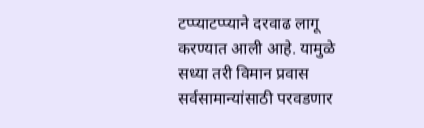टप्प्याटप्प्याने दरवाढ लागू करण्यात आली आहे. यामुळे सध्या तरी विमान प्रवास सर्वसामान्यांसाठी परवडणार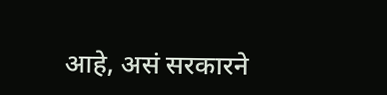आहे, असं सरकारने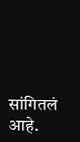सांगितलं आहे.